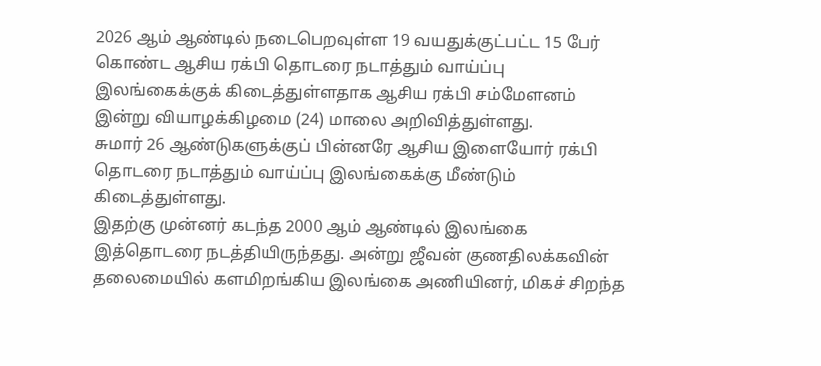2026 ஆம் ஆண்டில் நடைபெறவுள்ள 19 வயதுக்குட்பட்ட 15 பேர் கொண்ட ஆசிய ரக்பி தொடரை நடாத்தும் வாய்ப்பு இலங்கைக்குக் கிடைத்துள்ளதாக ஆசிய ரக்பி சம்மேளனம் இன்று வியாழக்கிழமை (24) மாலை அறிவித்துள்ளது.
சுமார் 26 ஆண்டுகளுக்குப் பின்னரே ஆசிய இளையோர் ரக்பி தொடரை நடாத்தும் வாய்ப்பு இலங்கைக்கு மீண்டும் கிடைத்துள்ளது.
இதற்கு முன்னர் கடந்த 2000 ஆம் ஆண்டில் இலங்கை இத்தொடரை நடத்தியிருந்தது. அன்று ஜீவன் குணதிலக்கவின் தலைமையில் களமிறங்கிய இலங்கை அணியினர், மிகச் சிறந்த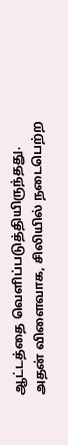ஆட்டத்தை வெளிப்படுத்தியிருந்தது.
அதன் விளைவாக, சிலியில் நடைபெற்ற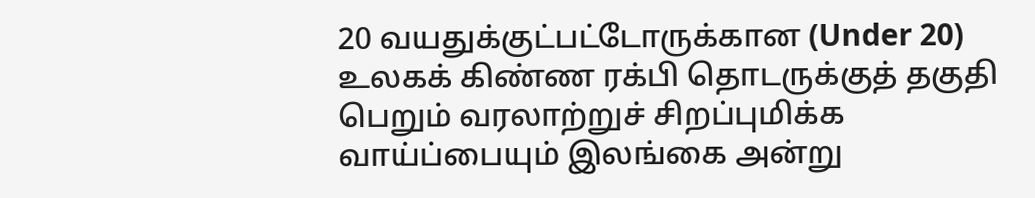20 வயதுக்குட்பட்டோருக்கான (Under 20) உலகக் கிண்ண ரக்பி தொடருக்குத் தகுதி பெறும் வரலாற்றுச் சிறப்புமிக்க வாய்ப்பையும் இலங்கை அன்று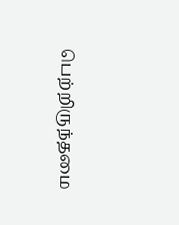பெற்றிருந்தமை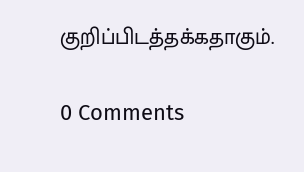குறிப்பிடத்தக்கதாகும்.

0 Comments